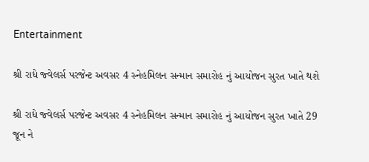Entertainment

શ્રી રાધે જ્વેલર્સ પરજેન્ટ અવસર 4 સ્નેહમિલન સન્માન સમારોહ નું આયોજન સુરત ખાતે થશે

શ્રી રાધે જ્વેલર્સ પરજેન્ટ અવસર 4 સ્નેહમિલન સન્માન સમારોહ નું આયોજન સુરત ખાતે 29 જૂન ને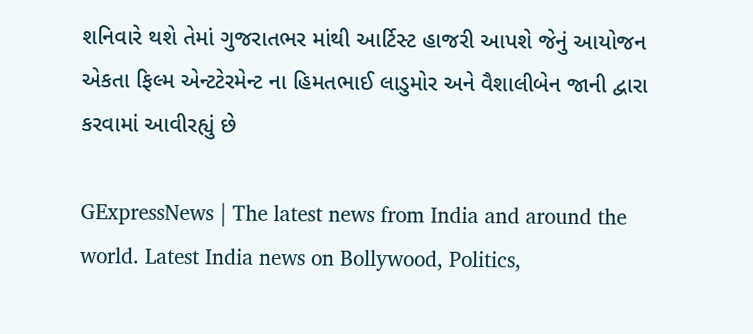શનિવારે થશે તેમાં ગુજરાતભર માંથી આર્ટિસ્ટ હાજરી આપશે જેનું આયોજન એકતા ફિલ્મ એન્ટટેરમેન્ટ ના હિમતભાઈ લાડુમોર અને વૈશાલીબેન જાની દ્વારા કરવામાં આવીરહ્યું છે

GExpressNews | The latest news from India and around the world. Latest India news on Bollywood, Politics,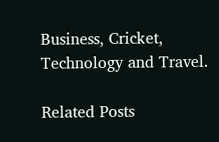Business, Cricket, Technology and Travel.

Related Posts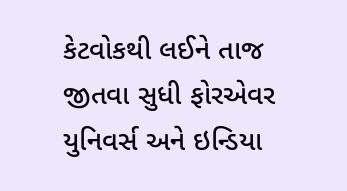કેટવોકથી લઈને તાજ જીતવા સુધી ફોરએવર યુનિવર્સ અને ઇન્ડિયા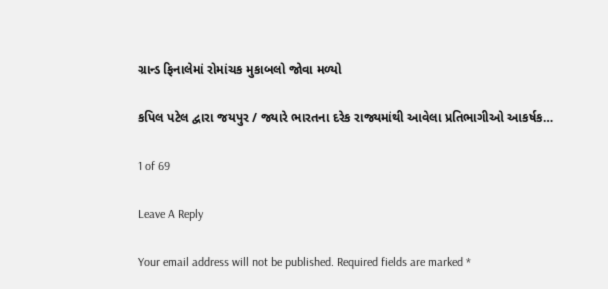ગ્રાન્ડ ફિનાલેમાં રોમાંચક મુકાબલો જોવા મળ્યો

કપિલ પટેલ દ્વારા જયપુર / જ્યારે ભારતના દરેક રાજ્યમાંથી આવેલા પ્રતિભાગીઓ આકર્ષક…

1 of 69

Leave A Reply

Your email address will not be published. Required fields are marked *